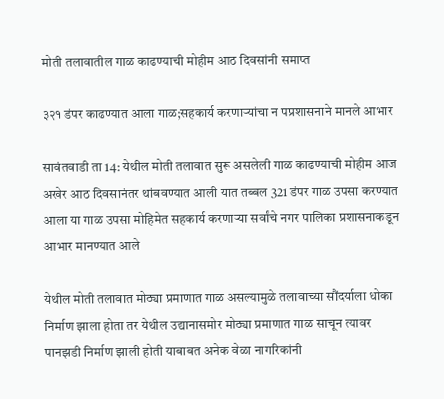मोती तलावातील गाळ काढण्याची मोहीम आठ दिवसांनी समाप्त

३२१ डंपर काढण्यात आला गाळ;सहकार्य करणाऱ्यांचा न पप्रशासनाने मानले आभार

सावंतवाडी ता 14: येथील मोती तलावात सुरू असलेली गाळ काढण्याची मोहीम आज अखेर आठ दिवसानंतर थांबवण्यात आली यात तब्बल 321 डंपर गाळ उपसा करण्यात आला या गाळ उपसा मोहिमेत सहकार्य करणाऱ्या सर्वांचे नगर पालिका प्रशासनाकडून आभार मानण्यात आले

येथील मोती तलावात मोठ्या प्रमाणात गाळ असल्यामुळे तलावाच्या सौंदर्याला धोका निर्माण झाला होता तर येथील उद्यानासमोर मोठ्या प्रमाणात गाळ साचून त्यावर पानझडी निर्माण झाली होती याबाबत अनेक वेळा नागरिकांनी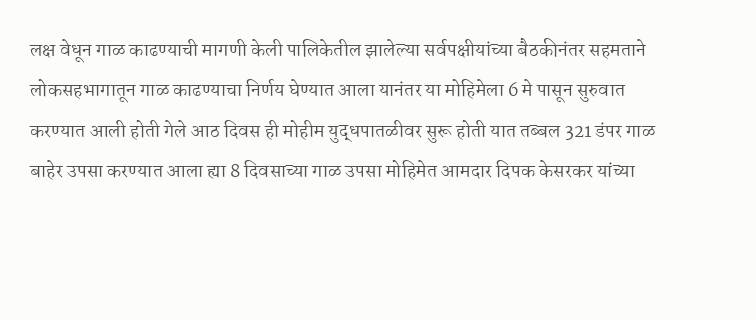लक्ष वेधून गाळ काढण्याची मागणी केली पालिकेतील झालेल्या सर्वपक्षीयांच्या बैठकीनंतर सहमताने लोकसहभागातून गाळ काढण्याचा निर्णय घेण्यात आला यानंतर या मोहिमेला 6 मे पासून सुरुवात करण्यात आली होती गेले आठ दिवस ही मोहीम युद्धपातळीवर सुरू होती यात तब्बल 321 डंपर गाळ बाहेर उपसा करण्यात आला ह्या 8 दिवसाच्या गाळ उपसा मोहिमेत आमदार दिपक केसरकर यांच्या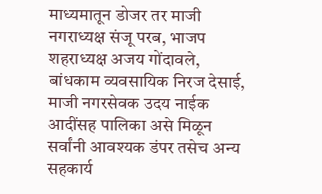माध्यमातून डोजर तर माजी नगराध्यक्ष संजू परब, भाजप शहराध्यक्ष अजय गोंदावले, बांधकाम व्यवसायिक निरज देसाई, माजी नगरसेवक उदय नाईक आदींसह पालिका असे मिळून सर्वांनी आवश्यक डंपर तसेच अन्य सहकार्य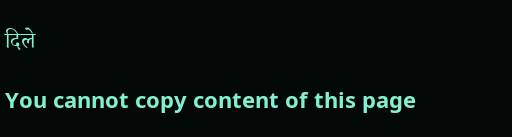दिले

You cannot copy content of this page